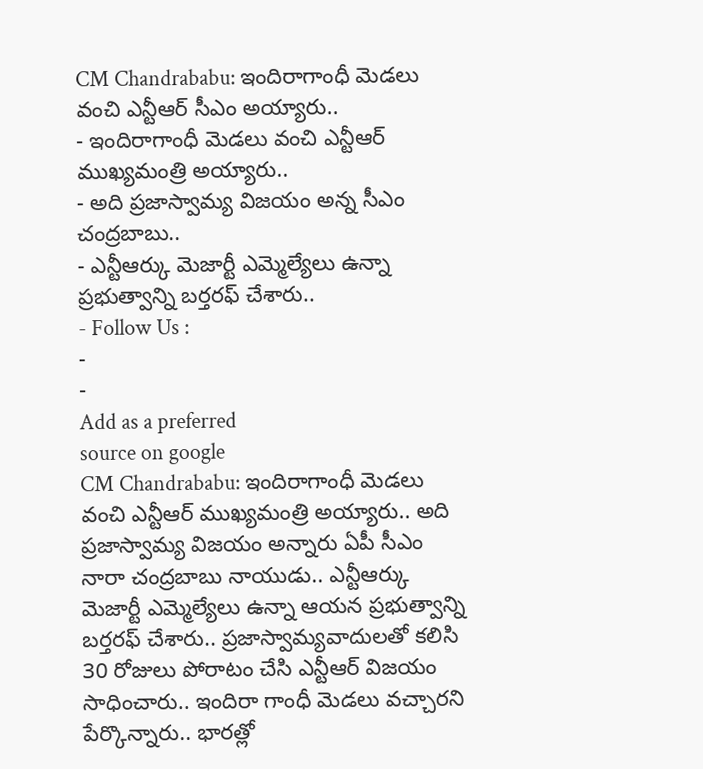CM Chandrababu: ఇందిరాగాంధీ మెడలు వంచి ఎన్టీఆర్ సీఎం అయ్యారు..
- ఇందిరాగాంధీ మెడలు వంచి ఎన్టీఆర్ ముఖ్యమంత్రి అయ్యారు..
- అది ప్రజాస్వామ్య విజయం అన్న సీఎం చంద్రబాబు..
- ఎన్టీఆర్కు మెజార్టీ ఎమ్మెల్యేలు ఉన్నా ప్రభుత్వాన్ని బర్తరఫ్ చేశారు..
- Follow Us :
-
-
Add as a preferred
source on google
CM Chandrababu: ఇందిరాగాంధీ మెడలు వంచి ఎన్టీఆర్ ముఖ్యమంత్రి అయ్యారు.. అది ప్రజాస్వామ్య విజయం అన్నారు ఏపీ సీఎం నారా చంద్రబాబు నాయుడు.. ఎన్టీఆర్కు మెజార్టీ ఎమ్మెల్యేలు ఉన్నా ఆయన ప్రభుత్వాన్ని బర్తరఫ్ చేశారు.. ప్రజాస్వామ్యవాదులతో కలిసి 30 రోజులు పోరాటం చేసి ఎన్టీఆర్ విజయం సాధించారు.. ఇందిరా గాంధీ మెడలు వచ్చారని పేర్కొన్నారు.. భారత్లో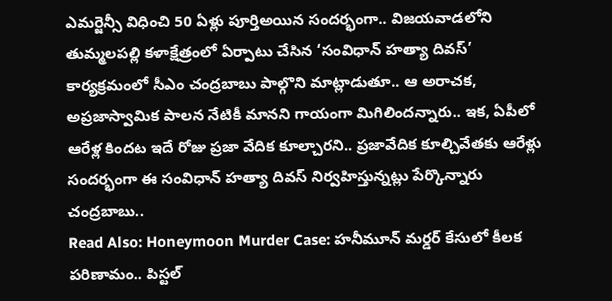ఎమర్జెన్సీ విధించి 50 ఏళ్లు పూర్తిఅయిన సందర్భంగా.. విజయవాడలోని తుమ్మలపల్లి కళాక్షేత్రంలో ఏర్పాటు చేసిన ‘సంవిధాన్ హత్యా దివస్’ కార్యక్రమంలో సీఎం చంద్రబాబు పాల్గొని మాట్లాడుతూ.. ఆ అరాచక, అప్రజాస్వామిక పాలన నేటికీ మానని గాయంగా మిగిలిందన్నారు.. ఇక, ఏపీలో ఆరేళ్ల కిందట ఇదే రోజు ప్రజా వేదిక కూల్చారని.. ప్రజావేదిక కూల్చివేతకు ఆరేళ్లు సందర్భంగా ఈ సంవిధాన్ హత్యా దివస్ నిర్వహిస్తున్నట్లు పేర్కొన్నారు చంద్రబాబు..
Read Also: Honeymoon Murder Case: హనీమూన్ మర్డర్ కేసులో కీలక పరిణామం.. పిస్టల్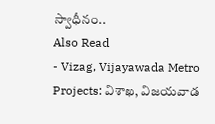స్వాధీనం..
Also Read
- Vizag, Vijayawada Metro Projects: విశాఖ, విజయవాడ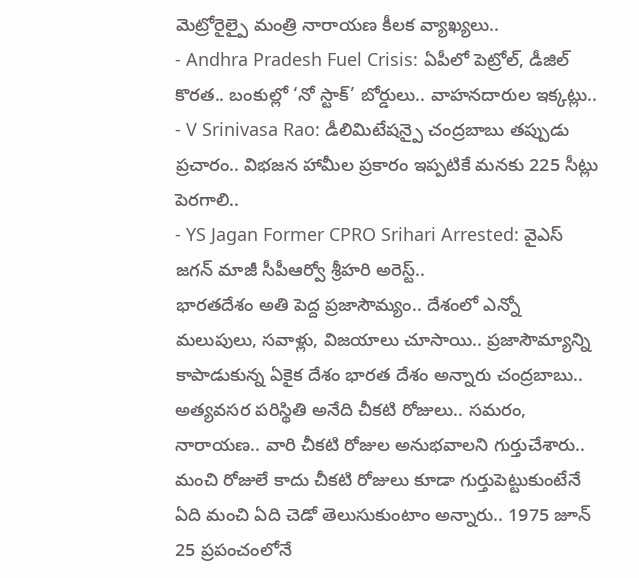మెట్రోరైల్పై మంత్రి నారాయణ కీలక వ్యాఖ్యలు..
- Andhra Pradesh Fuel Crisis: ఏపీలో పెట్రోల్, డీజిల్ కొరత.. బంకుల్లో ‘నో స్టాక్’ బోర్డులు.. వాహనదారుల ఇక్కట్లు..
- V Srinivasa Rao: డీలిమిటేషన్పై చంద్రబాబు తప్పుడు ప్రచారం.. విభజన హామీల ప్రకారం ఇప్పటికే మనకు 225 సీట్లు పెరగాలి..
- YS Jagan Former CPRO Srihari Arrested: వైఎస్ జగన్ మాజీ సీపీఆర్వో శ్రీహరి అరెస్ట్..
భారతదేశం అతి పెద్ద ప్రజాసౌమ్యం.. దేశంలో ఎన్నో మలుపులు, సవాళ్లు, విజయాలు చూసాయి.. ప్రజాసౌమ్యాన్ని కాపాడుకున్న ఏకైక దేశం భారత దేశం అన్నారు చంద్రబాబు.. అత్యవసర పరిస్థితి అనేది చీకటి రోజులు.. సమరం, నారాయణ.. వారి చీకటి రోజుల అనుభవాలని గుర్తుచేశారు.. మంచి రోజులే కాదు చీకటి రోజులు కూడా గుర్తుపెట్టుకుంటేనే ఏది మంచి ఏది చెడో తెలుసుకుంటాం అన్నారు.. 1975 జూన్ 25 ప్రపంచంలోనే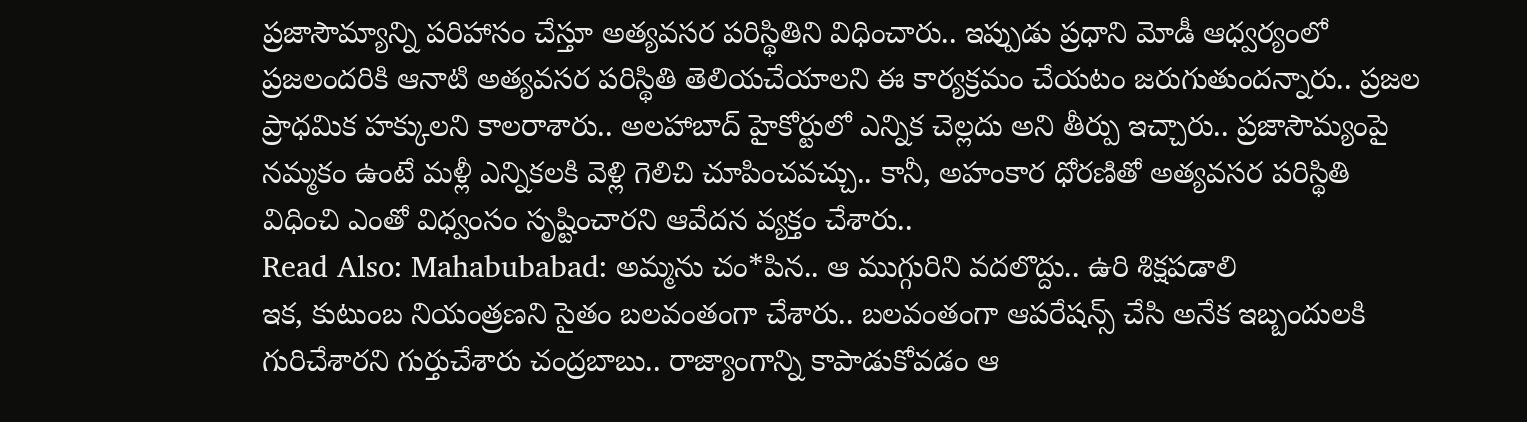ప్రజాసౌమ్యాన్ని పరిహాసం చేస్తూ అత్యవసర పరిస్థితిని విధించారు.. ఇప్పుడు ప్రధాని మోడీ ఆధ్వర్యంలో ప్రజలందరికి ఆనాటి అత్యవసర పరిస్థితి తెలియచేయాలని ఈ కార్యక్రమం చేయటం జరుగుతుందన్నారు.. ప్రజల ప్రాధమిక హక్కులని కాలరాశారు.. అలహాబాద్ హైకోర్టులో ఎన్నిక చెల్లదు అని తీర్పు ఇచ్చారు.. ప్రజాసౌమ్యంపై నమ్మకం ఉంటే మళ్లీ ఎన్నికలకి వెళ్లి గెలిచి చూపించవచ్చు.. కానీ, అహంకార ధోరణితో అత్యవసర పరిస్థితి విధించి ఎంతో విధ్వంసం సృష్టించారని ఆవేదన వ్యక్తం చేశారు..
Read Also: Mahabubabad: అమ్మను చం*పిన.. ఆ ముగ్గురిని వదలొద్దు.. ఉరి శిక్షపడాలి
ఇక, కుటుంబ నియంత్రణని సైతం బలవంతంగా చేశారు.. బలవంతంగా ఆపరేషన్స్ చేసి అనేక ఇబ్బందులకి గురిచేశారని గుర్తుచేశారు చంద్రబాబు.. రాజ్యాంగాన్ని కాపాడుకోవడం ఆ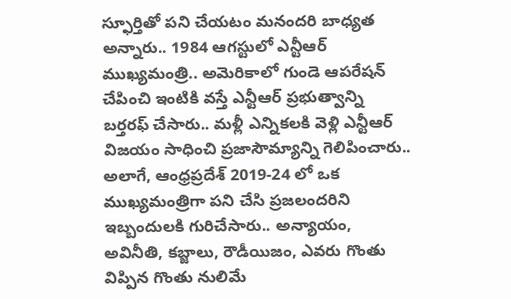స్ఫూర్తితో పని చేయటం మనందరి బాధ్యత అన్నారు.. 1984 ఆగస్టులో ఎన్టీఆర్ ముఖ్యమంత్రి.. అమెరికాలో గుండె ఆపరేషన్ చేపించి ఇంటికి వస్తే ఎన్టీఆర్ ప్రభుత్వాన్ని బర్తరఫ్ చేసారు.. మళ్లీ ఎన్నికలకి వెళ్లి ఎన్టీఆర్ విజయం సాధించి ప్రజాసౌమ్యాన్ని గెలిపించారు.. అలాగే, ఆంధ్రప్రదేశ్ 2019-24 లో ఒక ముఖ్యమంత్రిగా పని చేసి ప్రజలందరిని ఇబ్బందులకి గురిచేసారు.. అన్యాయం, అవినీతి, కబ్జాలు, రౌడీయిజం, ఎవరు గొంతు విప్పిన గొంతు నులిమే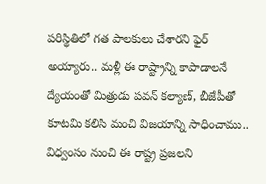పరిస్థితిలో గత పాలకులు చేశారని ఫైర్ అయ్యారు.. మళ్లీ ఈ రాష్ట్రాన్ని కాపాడాలనే ద్యేయంతో మిత్రుడు పవన్ కల్యాణ్, బీజేపీతో కూటమి కలిసి మంచి విజయాన్ని సాధించాము.. విధ్వంసం నుంచి ఈ రాష్ట్ర ప్రజలని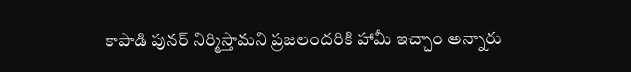కాపాడి పునర్ నిర్మిస్తామని ప్రజలందరికి హామీ ఇచ్చాం అన్నారు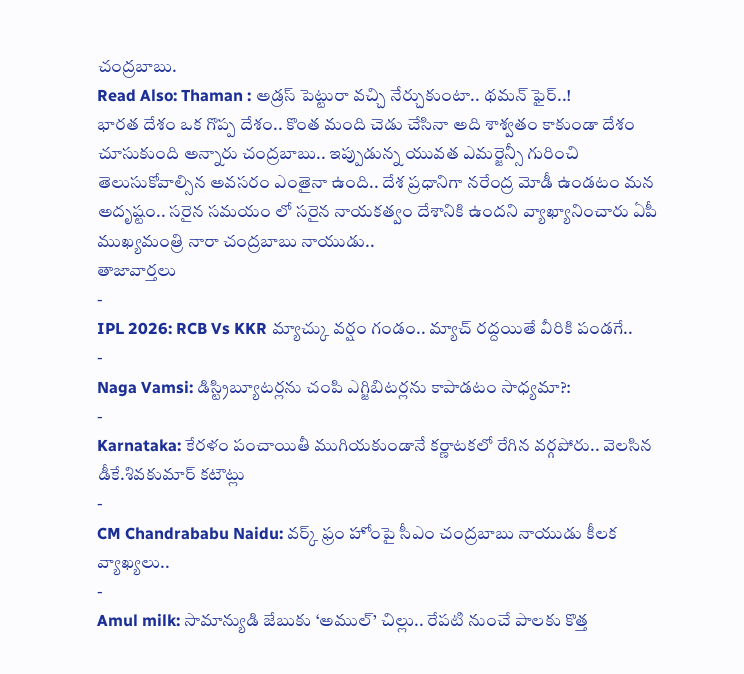చంద్రబాబు.
Read Also: Thaman : అడ్రస్ పెట్టురా వచ్చి నేర్చుకుంటా.. థమన్ ఫైర్..!
భారత దేశం ఒక గొప్ప దేశం.. కొంత మంది చెడు చేసినా అది శాశ్వతం కాకుండా దేశం చూసుకుంది అన్నారు చంద్రబాబు.. ఇప్పుడున్న యువత ఎమర్జెన్సీ గురించి తెలుసుకోవాల్సిన అవసరం ఎంతైనా ఉంది.. దేశ ప్రధానిగా నరేంద్ర మోడీ ఉండటం మన అదృష్టం.. సరైన సమయం లో సరైన నాయకత్వం దేశానికి ఉందని వ్యాఖ్యానించారు ఏపీ ముఖ్యమంత్రి నారా చంద్రబాబు నాయుడు..
తాజావార్తలు
-
IPL 2026: RCB Vs KKR మ్యాచ్కు వర్షం గండం.. మ్యాచ్ రద్దయితే వీరికి పండగే..
-
Naga Vamsi: డిస్ట్రిబ్యూటర్లను చంపి ఎగ్జిబిటర్లను కాపాడటం సాధ్యమా?:
-
Karnataka: కేరళం పంచాయితీ ముగియకుండానే కర్ణాటకలో రేగిన వర్గపోరు.. వెలసిన డీకే.శివకుమార్ కటౌట్లు
-
CM Chandrababu Naidu: వర్క్ ఫ్రం హోంపై సీఎం చంద్రబాబు నాయుడు కీలక వ్యాఖ్యలు..
-
Amul milk: సామాన్యుడి జేబుకు ‘అముల్’ చిల్లు.. రేపటి నుంచే పాలకు కొత్త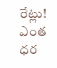రేట్లు! ఎంత ధర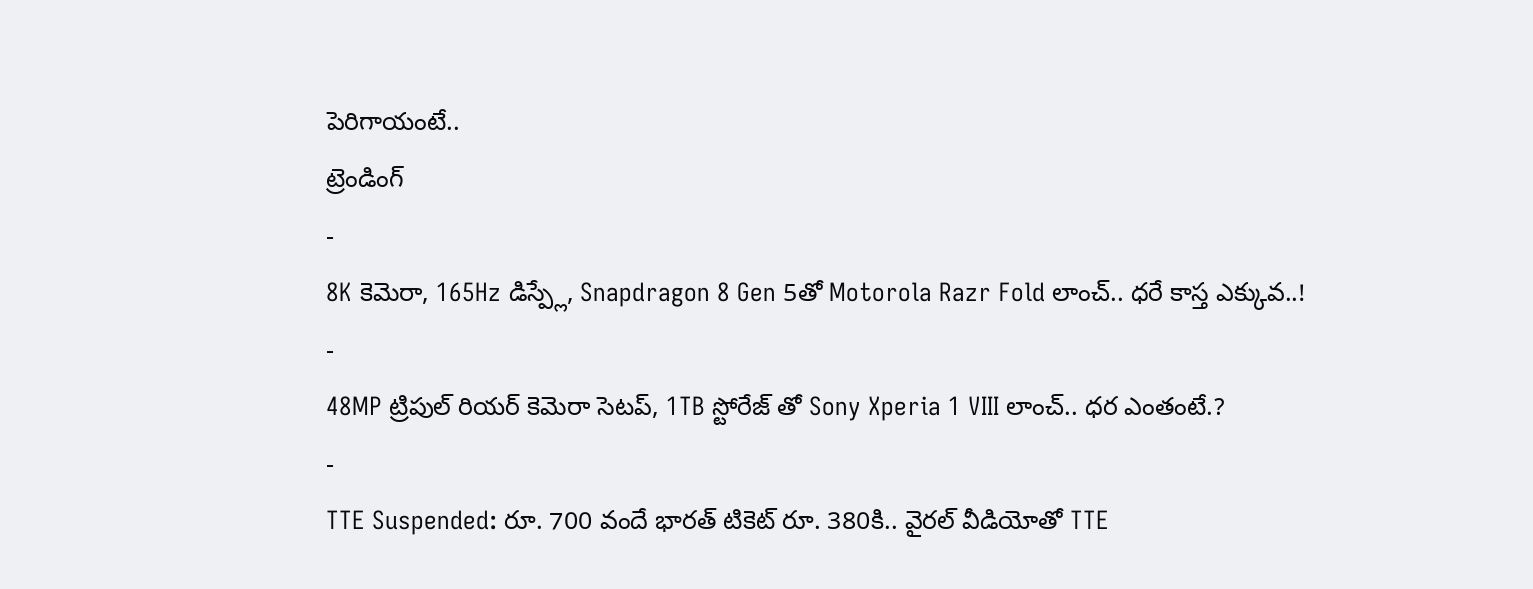పెరిగాయంటే..
ట్రెండింగ్
-
8K కెమెరా, 165Hz డిస్ప్లే, Snapdragon 8 Gen 5తో Motorola Razr Fold లాంచ్.. ధరే కాస్త ఎక్కువ..!
-
48MP ట్రిపుల్ రియర్ కెమెరా సెటప్, 1TB స్టోరేజ్ తో Sony Xperia 1 VIII లాంచ్.. ధర ఎంతంటే.?
-
TTE Suspended: రూ. 700 వందే భారత్ టికెట్ రూ. 380కి.. వైరల్ వీడియోతో TTE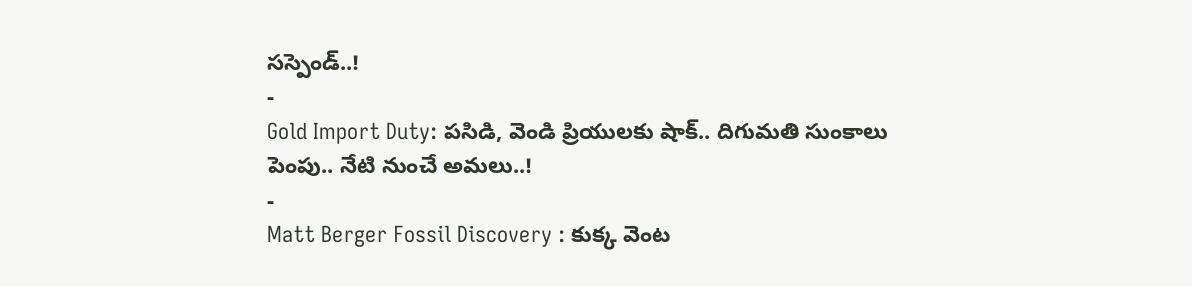సస్పెండ్..!
-
Gold Import Duty: పసిడి, వెండి ప్రియులకు షాక్.. దిగుమతి సుంకాలు పెంపు.. నేటి నుంచే అమలు..!
-
Matt Berger Fossil Discovery : కుక్క వెంట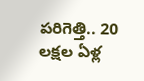పరిగెత్తి.. 20 లక్షల ఏళ్ల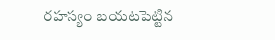రహస్యం బయటపెట్టిన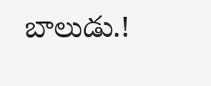బాలుడు.!